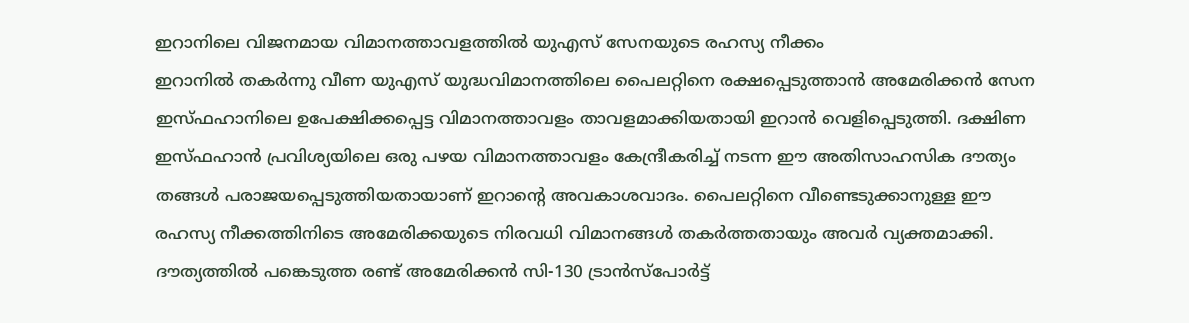ഇറാനിലെ വിജനമായ വിമാനത്താവളത്തിൽ യുഎസ് സേനയുടെ രഹസ്യ നീക്കം
ഇറാനിൽ തകർന്നു വീണ യുഎസ് യുദ്ധവിമാനത്തിലെ പൈലറ്റിനെ രക്ഷപ്പെടുത്താൻ അമേരിക്കൻ സേന ഇസ്ഫഹാനിലെ ഉപേക്ഷിക്കപ്പെട്ട വിമാനത്താവളം താവളമാക്കിയതായി ഇറാൻ വെളിപ്പെടുത്തി. ദക്ഷിണ ഇസ്ഫഹാൻ പ്രവിശ്യയിലെ ഒരു പഴയ വിമാനത്താവളം കേന്ദ്രീകരിച്ച് നടന്ന ഈ അതിസാഹസിക ദൗത്യം തങ്ങൾ പരാജയപ്പെടുത്തിയതായാണ് ഇറാന്റെ അവകാശവാദം. പൈലറ്റിനെ വീണ്ടെടുക്കാനുള്ള ഈ രഹസ്യ നീക്കത്തിനിടെ അമേരിക്കയുടെ നിരവധി വിമാനങ്ങൾ തകർത്തതായും അവർ വ്യക്തമാക്കി.
ദൗത്യത്തിൽ പങ്കെടുത്ത രണ്ട് അമേരിക്കൻ സി-130 ട്രാൻസ്പോർട്ട്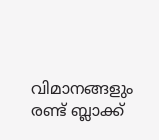വിമാനങ്ങളും രണ്ട് ബ്ലാക്ക്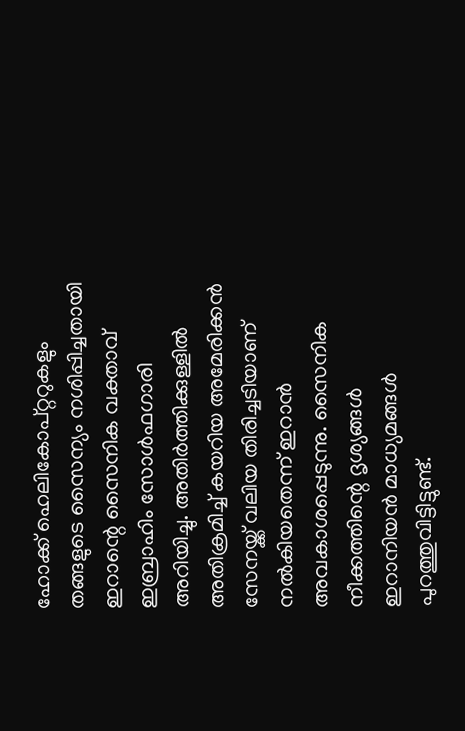ഹോക്ക് ഹെലികോപ്റ്ററുകളും തങ്ങളുടെ സൈന്യം നശിപ്പിച്ചതായി ഇറാന്റെ സൈനിക വക്താവ് ഇബ്രാഹിം സോൾഫഗാരി അറിയിച്ചു. അതിർത്തിക്കുള്ളിൽ അതിക്രമിച്ച് കയറിയ അമേരിക്കൻ സേനയ്ക്ക് വലിയ തിരിച്ചടിയാണ് നൽകിയതെന്ന് ഇറാൻ അവകാശപ്പെടുന്നു. സൈനിക നീക്കത്തിന്റെ ദൃശ്യങ്ങൾ ഇറാനിയൻ മാധ്യമങ്ങൾ പുറത്തുവിട്ടിട്ടുണ്ട്.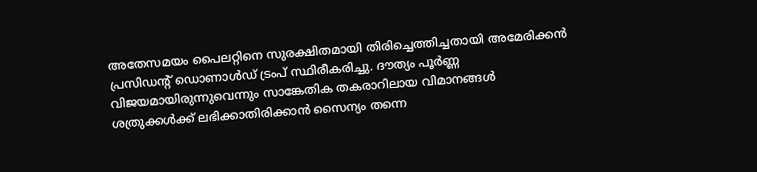അതേസമയം പൈലറ്റിനെ സുരക്ഷിതമായി തിരിച്ചെത്തിച്ചതായി അമേരിക്കൻ പ്രസിഡന്റ് ഡൊണാൾഡ് ട്രംപ് സ്ഥിരീകരിച്ചു. ദൗത്യം പൂർണ്ണ വിജയമായിരുന്നുവെന്നും സാങ്കേതിക തകരാറിലായ വിമാനങ്ങൾ ശത്രുക്കൾക്ക് ലഭിക്കാതിരിക്കാൻ സൈന്യം തന്നെ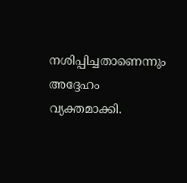നശിപ്പിച്ചതാണെന്നും അദ്ദേഹം വ്യക്തമാക്കി.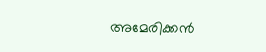അമേരിക്കൻ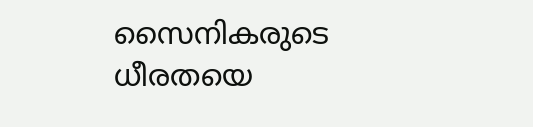സൈനികരുടെ ധീരതയെ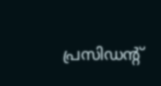പ്രസിഡന്റ്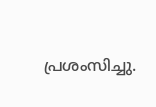പ്രശംസിച്ചു.